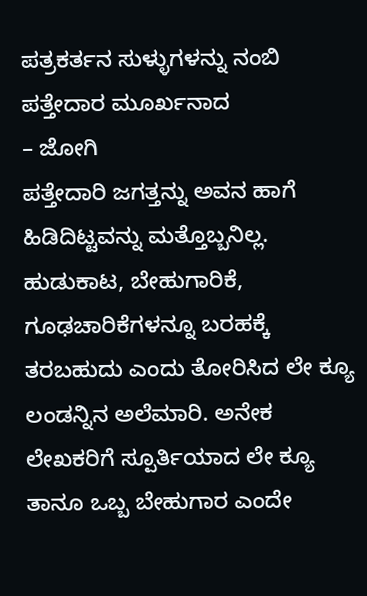ಪತ್ರಕರ್ತನ ಸುಳ್ಳುಗಳನ್ನು ನಂಬಿ ಪತ್ತೇದಾರ ಮೂರ್ಖನಾದ
– ಜೋಗಿ
ಪತ್ತೇದಾರಿ ಜಗತ್ತನ್ನು ಅವನ ಹಾಗೆ ಹಿಡಿದಿಟ್ಟವನ್ನು ಮತ್ತೊಬ್ಬನಿಲ್ಲ. ಹುಡುಕಾಟ, ಬೇಹುಗಾರಿಕೆ, ಗೂಢಚಾರಿಕೆಗಳನ್ನೂ ಬರಹಕ್ಕೆ ತರಬಹುದು ಎಂದು ತೋರಿಸಿದ ಲೇ ಕ್ಯೂ ಲಂಡನ್ನಿನ ಅಲೆಮಾರಿ. ಅನೇಕ ಲೇಖಕರಿಗೆ ಸ್ಪೂರ್ತಿಯಾದ ಲೇ ಕ್ಯೂ ತಾನೂ ಒಬ್ಬ ಬೇಹುಗಾರ ಎಂದೇ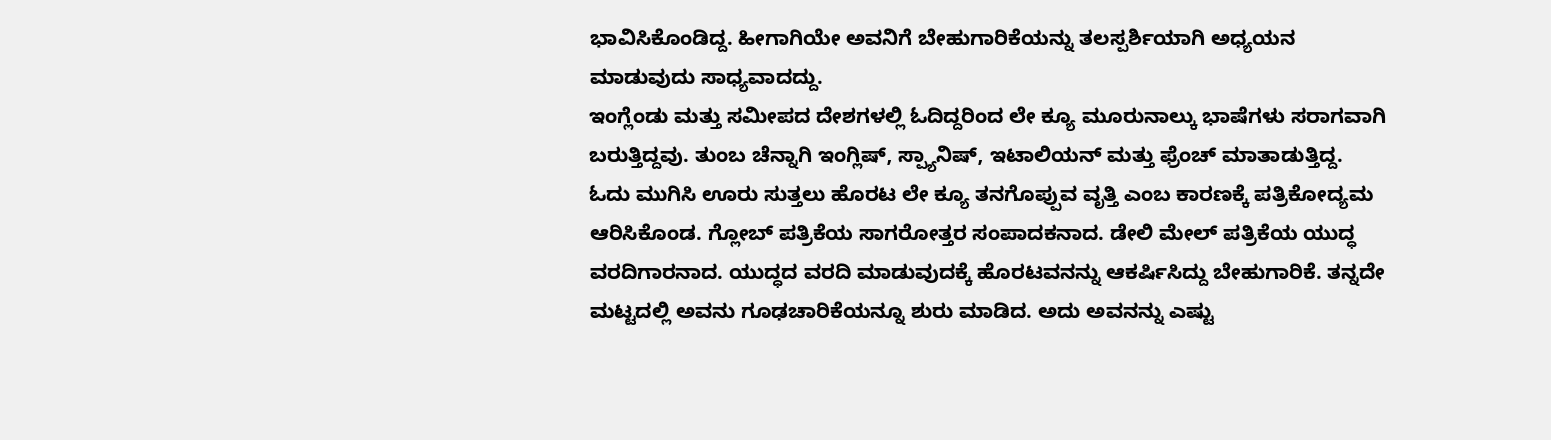ಭಾವಿಸಿಕೊಂಡಿದ್ದ. ಹೀಗಾಗಿಯೇ ಅವನಿಗೆ ಬೇಹುಗಾರಿಕೆಯನ್ನು ತಲಸ್ಪರ್ಶಿಯಾಗಿ ಅಧ್ಯಯನ ಮಾಡುವುದು ಸಾಧ್ಯವಾದದ್ದು.
ಇಂಗ್ಲೆಂಡು ಮತ್ತು ಸಮೀಪದ ದೇಶಗಳಲ್ಲಿ ಓದಿದ್ದರಿಂದ ಲೇ ಕ್ಯೂ ಮೂರುನಾಲ್ಕು ಭಾಷೆಗಳು ಸರಾಗವಾಗಿ ಬರುತ್ತಿದ್ದವು. ತುಂಬ ಚೆನ್ನಾಗಿ ಇಂಗ್ಲಿಷ್, ಸ್ಪ್ಯಾನಿಷ್, ಇಟಾಲಿಯನ್ ಮತ್ತು ಫ್ರೆಂಚ್ ಮಾತಾಡುತ್ತಿದ್ದ. ಓದು ಮುಗಿಸಿ ಊರು ಸುತ್ತಲು ಹೊರಟ ಲೇ ಕ್ಯೂ ತನಗೊಪ್ಪುವ ವೃತ್ತಿ ಎಂಬ ಕಾರಣಕ್ಕೆ ಪತ್ರಿಕೋದ್ಯಮ ಆರಿಸಿಕೊಂಡ. ಗ್ಲೋಬ್ ಪತ್ರಿಕೆಯ ಸಾಗರೋತ್ತರ ಸಂಪಾದಕನಾದ. ಡೇಲಿ ಮೇಲ್ ಪತ್ರಿಕೆಯ ಯುದ್ಧ ವರದಿಗಾರನಾದ. ಯುದ್ಧದ ವರದಿ ಮಾಡುವುದಕ್ಕೆ ಹೊರಟವನನ್ನು ಆಕರ್ಷಿಸಿದ್ದು ಬೇಹುಗಾರಿಕೆ. ತನ್ನದೇ ಮಟ್ಟದಲ್ಲಿ ಅವನು ಗೂಢಚಾರಿಕೆಯನ್ನೂ ಶುರು ಮಾಡಿದ. ಅದು ಅವನನ್ನು ಎಷ್ಟು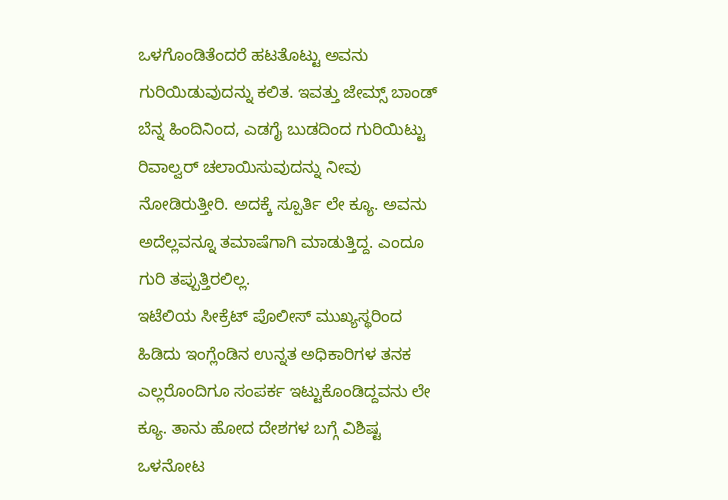ಒಳಗೊಂಡಿತೆಂದರೆ ಹಟತೊಟ್ಟು ಅವನು ಗುರಿಯಿಡುವುದನ್ನು ಕಲಿತ. ಇವತ್ತು ಜೇಮ್ಸ್ ಬಾಂಡ್ ಬೆನ್ನ ಹಿಂದಿನಿಂದ, ಎಡಗೈ ಬುಡದಿಂದ ಗುರಿಯಿಟ್ಟು ರಿವಾಲ್ವರ್ ಚಲಾಯಿಸುವುದನ್ನು ನೀವು ನೋಡಿರುತ್ತೀರಿ. ಅದಕ್ಕೆ ಸ್ಪೂರ್ತಿ ಲೇ ಕ್ಯೂ. ಅವನು ಅದೆಲ್ಲವನ್ನೂ ತಮಾಷೆಗಾಗಿ ಮಾಡುತ್ತಿದ್ದ. ಎಂದೂ ಗುರಿ ತಪ್ಪುತ್ತಿರಲಿಲ್ಲ.
ಇಟೆಲಿಯ ಸೀಕ್ರೆಟ್ ಪೊಲೀಸ್ ಮುಖ್ಯಸ್ಥರಿಂದ ಹಿಡಿದು ಇಂಗ್ಲೆಂಡಿನ ಉನ್ನತ ಅಧಿಕಾರಿಗಳ ತನಕ ಎಲ್ಲರೊಂದಿಗೂ ಸಂಪರ್ಕ ಇಟ್ಟುಕೊಂಡಿದ್ದವನು ಲೇ ಕ್ಯೂ. ತಾನು ಹೋದ ದೇಶಗಳ ಬಗ್ಗೆ ವಿಶಿಷ್ಟ ಒಳನೋಟ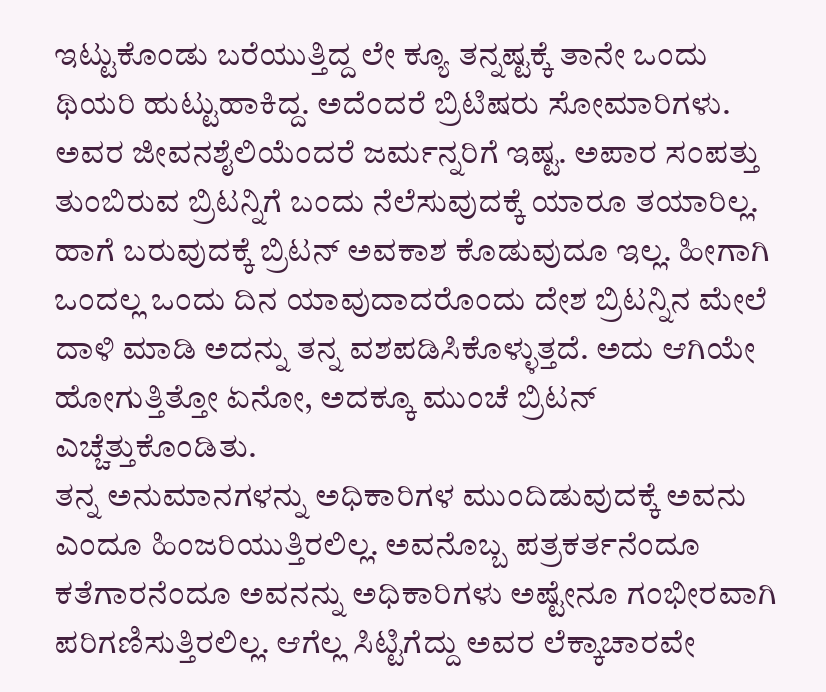ಇಟ್ಟುಕೊಂಡು ಬರೆಯುತ್ತಿದ್ದ ಲೇ ಕ್ಯೂ ತನ್ನಷ್ಟಕ್ಕೆ ತಾನೇ ಒಂದು ಥಿಯರಿ ಹುಟ್ಟುಹಾಕಿದ್ದ. ಅದೆಂದರೆ ಬ್ರಿಟಿಷರು ಸೋಮಾರಿಗಳು. ಅವರ ಜೀವನಶೈಲಿಯೆಂದರೆ ಜರ್ಮನ್ನರಿಗೆ ಇಷ್ಟ. ಅಪಾರ ಸಂಪತ್ತು ತುಂಬಿರುವ ಬ್ರಿಟನ್ನಿಗೆ ಬಂದು ನೆಲೆಸುವುದಕ್ಕೆ ಯಾರೂ ತಯಾರಿಲ್ಲ. ಹಾಗೆ ಬರುವುದಕ್ಕೆ ಬ್ರಿಟನ್ ಅವಕಾಶ ಕೊಡುವುದೂ ಇಲ್ಲ. ಹೀಗಾಗಿ ಒಂದಲ್ಲ ಒಂದು ದಿನ ಯಾವುದಾದರೊಂದು ದೇಶ ಬ್ರಿಟನ್ನಿನ ಮೇಲೆ ದಾಳಿ ಮಾಡಿ ಅದನ್ನು ತನ್ನ ವಶಪಡಿಸಿಕೊಳ್ಳುತ್ತದೆ. ಅದು ಆಗಿಯೇ ಹೋಗುತ್ತಿತ್ತೋ ಏನೋ, ಅದಕ್ಕೂ ಮುಂಚೆ ಬ್ರಿಟನ್ ಎಚ್ಚೆತ್ತುಕೊಂಡಿತು.
ತನ್ನ ಅನುಮಾನಗಳನ್ನು ಅಧಿಕಾರಿಗಳ ಮುಂದಿಡುವುದಕ್ಕೆ ಅವನು ಎಂದೂ ಹಿಂಜರಿಯುತ್ತಿರಲಿಲ್ಲ. ಅವನೊಬ್ಬ ಪತ್ರಕರ್ತನೆಂದೂ ಕತೆಗಾರನೆಂದೂ ಅವನನ್ನು ಅಧಿಕಾರಿಗಳು ಅಷ್ಟೇನೂ ಗಂಭೀರವಾಗಿ ಪರಿಗಣಿಸುತ್ತಿರಲಿಲ್ಲ. ಆಗೆಲ್ಲ ಸಿಟ್ಟಿಗೆದ್ದು ಅವರ ಲೆಕ್ಕಾಚಾರವೇ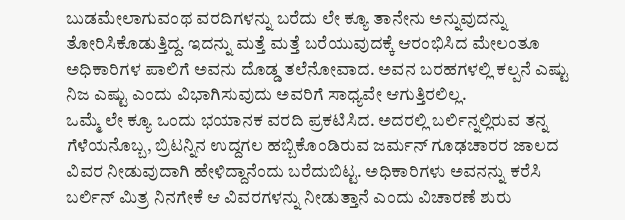ಬುಡಮೇಲಾಗುವಂಥ ವರದಿಗಳನ್ನು ಬರೆದು ಲೇ ಕ್ಯೂ ತಾನೇನು ಅನ್ನುವುದನ್ನು ತೋರಿಸಿಕೊಡುತ್ತಿದ್ದ. ಇದನ್ನು ಮತ್ತೆ ಮತ್ತೆ ಬರೆಯುವುದಕ್ಕೆ ಆರಂಭಿಸಿದ ಮೇಲಂತೂ ಅಧಿಕಾರಿಗಳ ಪಾಲಿಗೆ ಅವನು ದೊಡ್ಡ ತಲೆನೋವಾದ. ಅವನ ಬರಹಗಳಲ್ಲಿ ಕಲ್ಪನೆ ಎಷ್ಟು ನಿಜ ಎಷ್ಟು ಎಂದು ವಿಭಾಗಿಸುವುದು ಅವರಿಗೆ ಸಾಧ್ಯವೇ ಆಗುತ್ತಿರಲಿಲ್ಲ.
ಒಮ್ಮೆ ಲೇ ಕ್ಯೂ ಒಂದು ಭಯಾನಕ ವರದಿ ಪ್ರಕಟಿಸಿದ. ಅದರಲ್ಲಿ ಬರ್ಲಿನ್ನಲ್ಲಿರುವ ತನ್ನ ಗೆಳೆಯನೊಬ್ಬ, ಬ್ರಿಟನ್ನಿನ ಉದ್ದಗಲ ಹಬ್ಬಿಕೊಂಡಿರುವ ಜರ್ಮನ್ ಗೂಢಚಾರರ ಜಾಲದ ವಿವರ ನೀಡುವುದಾಗಿ ಹೇಳಿದ್ದಾನೆಂದು ಬರೆದುಬಿಟ್ಟ. ಅಧಿಕಾರಿಗಳು ಅವನನ್ನು ಕರೆಸಿ ಬರ್ಲಿನ್ ಮಿತ್ರ ನಿನಗೇಕೆ ಆ ವಿವರಗಳನ್ನು ನೀಡುತ್ತಾನೆ ಎಂದು ವಿಚಾರಣೆ ಶುರು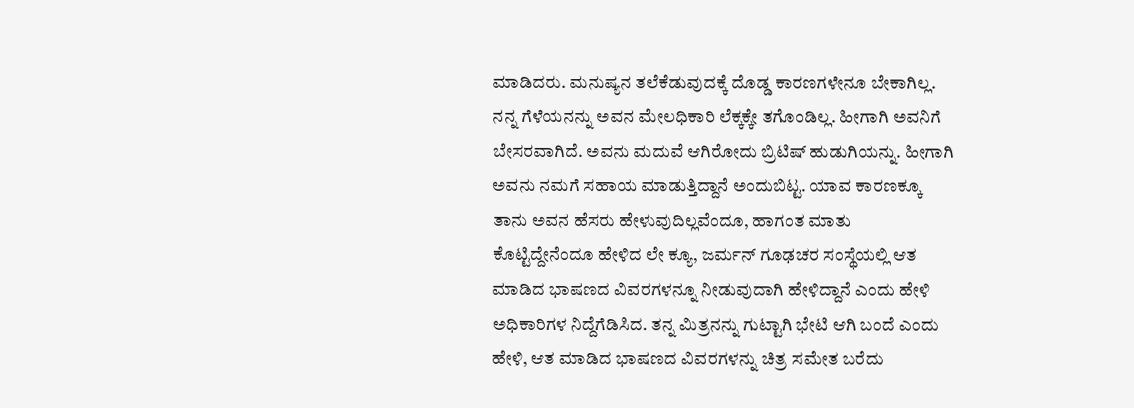ಮಾಡಿದರು. ಮನುಷ್ಯನ ತಲೆಕೆಡುವುದಕ್ಕೆ ದೊಡ್ಡ ಕಾರಣಗಳೇನೂ ಬೇಕಾಗಿಲ್ಲ. ನನ್ನ ಗೆಳೆಯನನ್ನು ಅವನ ಮೇಲಧಿಕಾರಿ ಲೆಕ್ಕಕ್ಕೇ ತಗೊಂಡಿಲ್ಲ. ಹೀಗಾಗಿ ಅವನಿಗೆ ಬೇಸರವಾಗಿದೆ. ಅವನು ಮದುವೆ ಆಗಿರೋದು ಬ್ರಿಟಿಷ್ ಹುಡುಗಿಯನ್ನು. ಹೀಗಾಗಿ ಅವನು ನಮಗೆ ಸಹಾಯ ಮಾಡುತ್ತಿದ್ದಾನೆ ಅಂದುಬಿಟ್ಟ. ಯಾವ ಕಾರಣಕ್ಕೂ ತಾನು ಅವನ ಹೆಸರು ಹೇಳುವುದಿಲ್ಲವೆಂದೂ, ಹಾಗಂತ ಮಾತು ಕೊಟ್ಟಿದ್ದೇನೆಂದೂ ಹೇಳಿದ ಲೇ ಕ್ಯೂ, ಜರ್ಮನ್ ಗೂಢಚರ ಸಂಸ್ಥೆಯಲ್ಲಿ ಆತ ಮಾಡಿದ ಭಾಷಣದ ವಿವರಗಳನ್ನೂ ನೀಡುವುದಾಗಿ ಹೇಳಿದ್ದಾನೆ ಎಂದು ಹೇಳಿ ಅಧಿಕಾರಿಗಳ ನಿದ್ದೆಗೆಡಿಸಿದ. ತನ್ನ ಮಿತ್ರನನ್ನು ಗುಟ್ಟಾಗಿ ಭೇಟಿ ಆಗಿ ಬಂದೆ ಎಂದು ಹೇಳಿ, ಆತ ಮಾಡಿದ ಭಾಷಣದ ವಿವರಗಳನ್ನು ಚಿತ್ರ ಸಮೇತ ಬರೆದು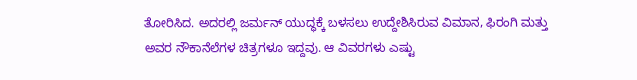ತೋರಿಸಿದ. ಅದರಲ್ಲಿ ಜರ್ಮನ್ ಯುದ್ಧಕ್ಕೆ ಬಳಸಲು ಉದ್ದೇಶಿಸಿರುವ ವಿಮಾನ, ಫಿರಂಗಿ ಮತ್ತು ಅವರ ನೌಕಾನೆಲೆಗಳ ಚಿತ್ರಗಳೂ ಇದ್ದವು. ಆ ವಿವರಗಳು ಎಷ್ಟು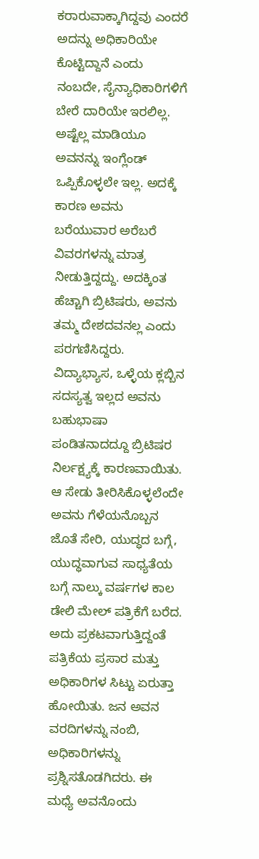ಕರಾರುವಾಕ್ಕಾಗಿದ್ದವು ಎಂದರೆ ಅದನ್ನು ಅಧಿಕಾರಿಯೇ ಕೊಟ್ಟಿದ್ದಾನೆ ಎಂದು ನಂಬದೇ, ಸೈನ್ಯಾಧಿಕಾರಿಗಳಿಗೆ ಬೇರೆ ದಾರಿಯೇ ಇರಲಿಲ್ಲ.
ಅಷ್ಟೆಲ್ಲ ಮಾಡಿಯೂ ಅವನನ್ನು ಇಂಗ್ಲೆಂಡ್ ಒಪ್ಪಿಕೊಳ್ಳಲೇ ಇಲ್ಲ. ಅದಕ್ಕೆ ಕಾರಣ ಅವನು ಬರೆಯುವಾರ ಅರೆಬರೆ ವಿವರಗಳನ್ನು ಮಾತ್ರ ನೀಡುತ್ತಿದ್ದದ್ದು. ಅದಕ್ಕಿಂತ ಹೆಚ್ಚಾಗಿ ಬ್ರಿಟಿಷರು, ಅವನು ತಮ್ಮ ದೇಶದವನಲ್ಲ ಎಂದು ಪರಗಣಿಸಿದ್ದರು. ವಿದ್ಯಾಭ್ಯಾಸ, ಒಳ್ಳೆಯ ಕ್ಲಬ್ಬಿನ ಸದಸ್ಯತ್ವ ಇಲ್ಲದ ಅವನು ಬಹುಭಾಷಾ ಪಂಡಿತನಾದದ್ದೂ ಬ್ರಿಟಿಷರ ನಿರ್ಲಕ್ಷ್ಯಕ್ಕೆ ಕಾರಣವಾಯಿತು. ಆ ಸೇಡು ತೀರಿಸಿಕೊಳ್ಳಲೆಂದೇ ಅವನು ಗೆಳೆಯನೊಬ್ಬನ ಜೊತೆ ಸೇರಿ, ಯುದ್ಧದ ಬಗ್ಗೆ, ಯುದ್ಧವಾಗುವ ಸಾಧ್ಯತೆಯ ಬಗ್ಗೆ ನಾಲ್ಕು ವರ್ಷಗಳ ಕಾಲ ಡೇಲಿ ಮೇಲ್ ಪತ್ರಿಕೆಗೆ ಬರೆದ. ಅದು ಪ್ರಕಟವಾಗುತ್ತಿದ್ದಂತೆ ಪತ್ರಿಕೆಯ ಪ್ರಸಾರ ಮತ್ತು ಅಧಿಕಾರಿಗಳ ಸಿಟ್ಟು ಏರುತ್ತಾ ಹೋಯಿತು. ಜನ ಅವನ ವರದಿಗಳನ್ನು ನಂಬಿ, ಅಧಿಕಾರಿಗಳನ್ನು ಪ್ರಶ್ನಿಸತೊಡಗಿದರು. ಈ ಮಧ್ಯೆ ಅವನೊಂದು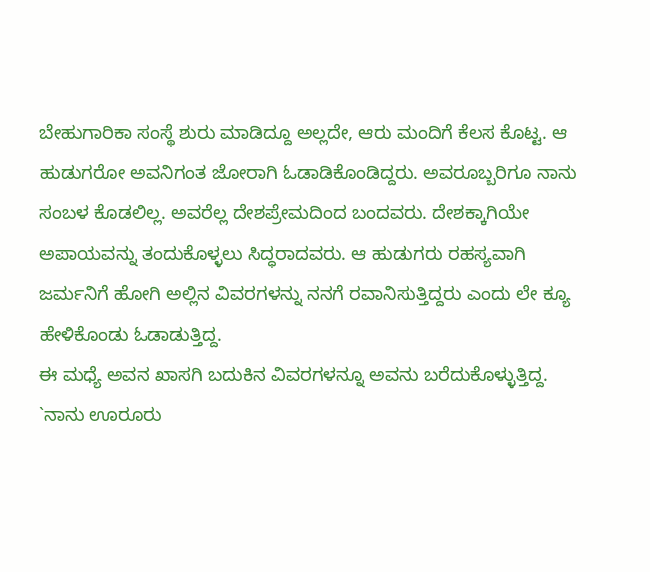ಬೇಹುಗಾರಿಕಾ ಸಂಸ್ಥೆ ಶುರು ಮಾಡಿದ್ದೂ ಅಲ್ಲದೇ, ಆರು ಮಂದಿಗೆ ಕೆಲಸ ಕೊಟ್ಟ. ಆ ಹುಡುಗರೋ ಅವನಿಗಂತ ಜೋರಾಗಿ ಓಡಾಡಿಕೊಂಡಿದ್ದರು. ಅವರೂಬ್ಬರಿಗೂ ನಾನು ಸಂಬಳ ಕೊಡಲಿಲ್ಲ. ಅವರೆಲ್ಲ ದೇಶಪ್ರೇಮದಿಂದ ಬಂದವರು. ದೇಶಕ್ಕಾಗಿಯೇ ಅಪಾಯವನ್ನು ತಂದುಕೊಳ್ಳಲು ಸಿದ್ಧರಾದವರು. ಆ ಹುಡುಗರು ರಹಸ್ಯವಾಗಿ ಜರ್ಮನಿಗೆ ಹೋಗಿ ಅಲ್ಲಿನ ವಿವರಗಳನ್ನು ನನಗೆ ರವಾನಿಸುತ್ತಿದ್ದರು ಎಂದು ಲೇ ಕ್ಯೂ ಹೇಳಿಕೊಂಡು ಓಡಾಡುತ್ತಿದ್ದ.
ಈ ಮಧ್ಯೆ ಅವನ ಖಾಸಗಿ ಬದುಕಿನ ವಿವರಗಳನ್ನೂ ಅವನು ಬರೆದುಕೊಳ್ಳುತ್ತಿದ್ದ. `ನಾನು ಊರೂರು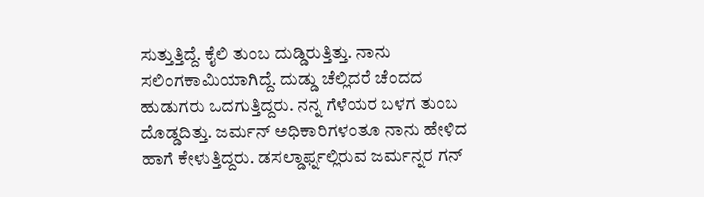ಸುತ್ತುತ್ತಿದ್ದೆ. ಕೈಲಿ ತುಂಬ ದುಡ್ಡಿರುತ್ತಿತ್ತು. ನಾನು ಸಲಿಂಗಕಾಮಿಯಾಗಿದ್ದೆ. ದುಡ್ಡು ಚೆಲ್ಲಿದರೆ ಚೆಂದದ ಹುಡುಗರು ಒದಗುತ್ತಿದ್ದರು. ನನ್ನ ಗೆಳೆಯರ ಬಳಗ ತುಂಬ ದೊಡ್ಡದಿತ್ತು. ಜರ್ಮನ್ ಅಧಿಕಾರಿಗಳಂತೂ ನಾನು ಹೇಳಿದ ಹಾಗೆ ಕೇಳುತ್ತಿದ್ದರು. ಡಸಲ್ಡಾರ್ಫ್ನಲ್ಲಿರುವ ಜರ್ಮನ್ನರ ಗನ್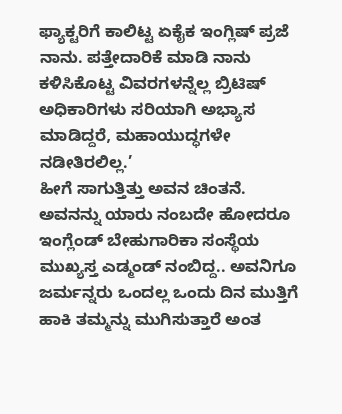ಫ್ಯಾಕ್ಟರಿಗೆ ಕಾಲಿಟ್ಟ ಏಕೈಕ ಇಂಗ್ಲಿಷ್ ಪ್ರಜೆ ನಾನು. ಪತ್ತೇದಾರಿಕೆ ಮಾಡಿ ನಾನು ಕಳಿಸಿಕೊಟ್ಟ ವಿವರಗಳನ್ನೆಲ್ಲ ಬ್ರಿಟಿಷ್ ಅಧಿಕಾರಿಗಳು ಸರಿಯಾಗಿ ಅಭ್ಯಾಸ ಮಾಡಿದ್ದರೆ, ಮಹಾಯುದ್ಧಗಳೇ ನಡೀತಿರಲಿಲ್ಲ.’
ಹೀಗೆ ಸಾಗುತ್ತಿತ್ತು ಅವನ ಚಿಂತನೆ.
ಅವನನ್ನು ಯಾರು ನಂಬದೇ ಹೋದರೂ ಇಂಗ್ಲೆಂಡ್ ಬೇಹುಗಾರಿಕಾ ಸಂಸ್ಥೆಯ ಮುಖ್ಯಸ್ತ ಎಡ್ಮಂಡ್ ನಂಬಿದ್ದ.. ಅವನಿಗೂ ಜರ್ಮನ್ನರು ಒಂದಲ್ಲ ಒಂದು ದಿನ ಮುತ್ತಿಗೆ ಹಾಕಿ ತಮ್ಮನ್ನು ಮುಗಿಸುತ್ತಾರೆ ಅಂತ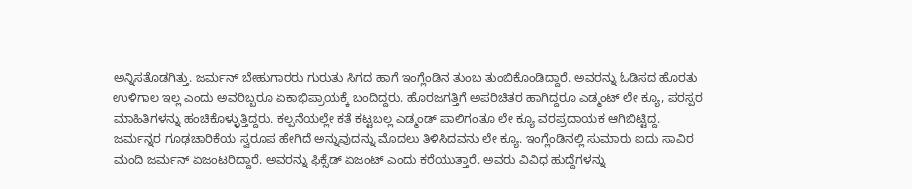ಅನ್ನಿಸತೊಡಗಿತ್ತು. ಜರ್ಮನ್ ಬೇಹುಗಾರರು ಗುರುತು ಸಿಗದ ಹಾಗೆ ಇಂಗ್ಲೆಂಡಿನ ತುಂಬ ತುಂಬಿಕೊಂಡಿದ್ದಾರೆ. ಅವರನ್ನು ಓಡಿಸದ ಹೊರತು ಉಳಿಗಾಲ ಇಲ್ಲ ಎಂದು ಅವರಿಬ್ಬರೂ ಏಕಾಭಿಪ್ರಾಯಕ್ಕೆ ಬಂದಿದ್ದರು. ಹೊರಜಗತ್ತಿಗೆ ಅಪರಿಚಿತರ ಹಾಗಿದ್ದರೂ ಎಡ್ಮಂಟ್ ಲೇ ಕ್ಯೂ, ಪರಸ್ಪರ ಮಾಹಿತಿಗಳನ್ನು ಹಂಚಿಕೊಳ್ಳುತ್ತಿದ್ದರು. ಕಲ್ಪನೆಯಲ್ಲೇ ಕತೆ ಕಟ್ಟಬಲ್ಲ ಎಡ್ಮಂಡ್ ಪಾಲಿಗಂತೂ ಲೇ ಕ್ಯೂ ವರಪ್ರದಾಯಕ ಆಗಿಬಿಟ್ಟಿದ್ದ.
ಜರ್ಮನ್ನರ ಗೂಢಚಾರಿಕೆಯ ಸ್ವರೂಪ ಹೇಗಿದೆ ಅನ್ನುವುದನ್ನು ಮೊದಲು ತಿಳಿಸಿದವನು ಲೇ ಕ್ಯೂ. ಇಂಗ್ಲೆಂಡಿನಲ್ಲಿ ಸುಮಾರು ಐದು ಸಾವಿರ ಮಂದಿ ಜರ್ಮನ್ ಏಜಂಟರಿದ್ದಾರೆ. ಅವರನ್ನು ಫಿಕ್ಸೆಡ್ ಏಜಂಟ್ ಎಂದು ಕರೆಯುತ್ತಾರೆ. ಅವರು ವಿವಿಧ ಹುದ್ದೆಗಳನ್ನು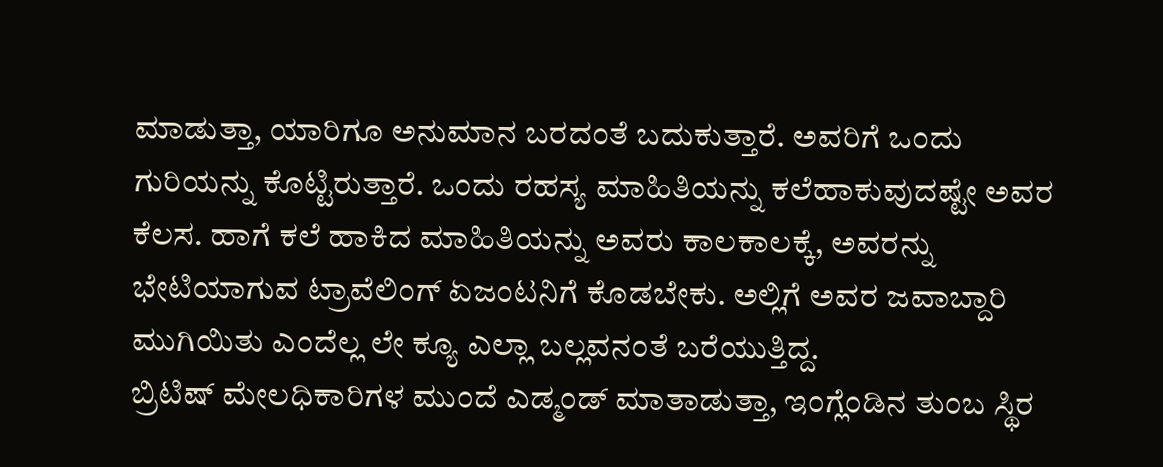ಮಾಡುತ್ತಾ, ಯಾರಿಗೂ ಅನುಮಾನ ಬರದಂತೆ ಬದುಕುತ್ತಾರೆ. ಅವರಿಗೆ ಒಂದು ಗುರಿಯನ್ನು ಕೊಟ್ಟಿರುತ್ತಾರೆ. ಒಂದು ರಹಸ್ಯ ಮಾಹಿತಿಯನ್ನು ಕಲೆಹಾಕುವುದಷ್ಟೇ ಅವರ ಕೆಲಸ. ಹಾಗೆ ಕಲೆ ಹಾಕಿದ ಮಾಹಿತಿಯನ್ನು ಅವರು ಕಾಲಕಾಲಕ್ಕೆ, ಅವರನ್ನು ಭೇಟಿಯಾಗುವ ಟ್ರಾವೆಲಿಂಗ್ ಏಜಂಟನಿಗೆ ಕೊಡಬೇಕು. ಅಲ್ಲಿಗೆ ಅವರ ಜವಾಬ್ದಾರಿ ಮುಗಿಯಿತು ಎಂದೆಲ್ಲ ಲೇ ಕ್ಯೂ ಎಲ್ಲಾ ಬಲ್ಲವನಂತೆ ಬರೆಯುತ್ತಿದ್ದ.
ಬ್ರಿಟಿಷ್ ಮೇಲಧಿಕಾರಿಗಳ ಮುಂದೆ ಎಡ್ಮಂಡ್ ಮಾತಾಡುತ್ತಾ, ಇಂಗ್ಲೆಂಡಿನ ತುಂಬ ಸ್ಥಿರ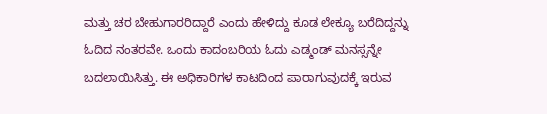ಮತ್ತು ಚರ ಬೇಹುಗಾರರಿದ್ದಾರೆ ಎಂದು ಹೇಳಿದ್ದು ಕೂಡ ಲೇಕ್ಯೂ ಬರೆದಿದ್ದನ್ನು ಓದಿದ ನಂತರವೇ. ಒಂದು ಕಾದಂಬರಿಯ ಓದು ಎಡ್ಮಂಡ್ ಮನಸ್ಸನ್ನೇ ಬದಲಾಯಿಸಿತ್ತು. ಈ ಅಧಿಕಾರಿಗಳ ಕಾಟದಿಂದ ಪಾರಾಗುವುದಕ್ಕೆ ಇರುವ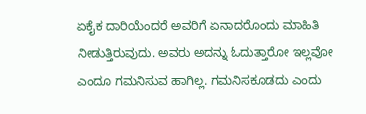ಏಕೈಕ ದಾರಿಯೆಂದರೆ ಅವರಿಗೆ ಏನಾದರೊಂದು ಮಾಹಿತಿ ನೀಡುತ್ತಿರುವುದು. ಅವರು ಅದನ್ನು ಓದುತ್ತಾರೋ ಇಲ್ಲವೋ ಎಂದೂ ಗಮನಿಸುವ ಹಾಗಿಲ್ಲ. ಗಮನಿಸಕೂಡದು ಎಂದು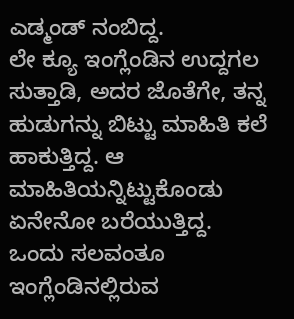ಎಡ್ಮಂಡ್ ನಂಬಿದ್ದ.
ಲೇ ಕ್ಯೂ ಇಂಗ್ಲೆಂಡಿನ ಉದ್ದಗಲ ಸುತ್ತಾಡಿ, ಅದರ ಜೊತೆಗೇ, ತನ್ನ ಹುಡುಗನ್ನು ಬಿಟ್ಟು ಮಾಹಿತಿ ಕಲೆ ಹಾಕುತ್ತಿದ್ದ. ಆ ಮಾಹಿತಿಯನ್ನಿಟ್ಟುಕೊಂಡು ಏನೇನೋ ಬರೆಯುತ್ತಿದ್ದ. ಒಂದು ಸಲವಂತೂ ಇಂಗ್ಲೆಂಡಿನಲ್ಲಿರುವ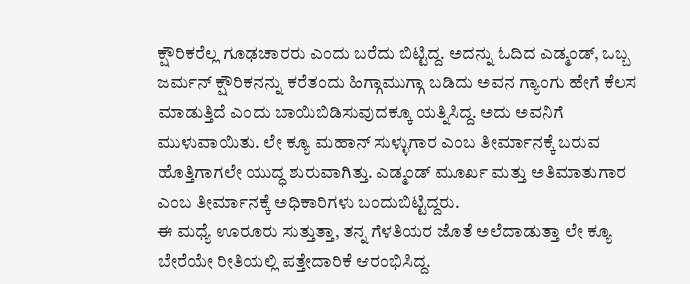ಕ್ಷೌರಿಕರೆಲ್ಲ ಗೂಢಚಾರರು ಎಂದು ಬರೆದು ಬಿಟ್ಟಿದ್ದ. ಅದನ್ನು ಓದಿದ ಎಡ್ಮಂಡ್, ಒಬ್ಬ ಜರ್ಮನ್ ಕ್ಷೌರಿಕನನ್ನು ಕರೆತಂದು ಹಿಗ್ಗಾಮುಗ್ಗಾ ಬಡಿದು ಅವನ ಗ್ಯಾಂಗು ಹೇಗೆ ಕೆಲಸ ಮಾಡುತ್ತಿದೆ ಎಂದು ಬಾಯಿಬಿಡಿಸುವುದಕ್ಕೂ ಯತ್ನಿಸಿದ್ದ. ಅದು ಅವನಿಗೆ ಮುಳುವಾಯಿತು. ಲೇ ಕ್ಯೂ ಮಹಾನ್ ಸುಳ್ಳುಗಾರ ಎಂಬ ತೀರ್ಮಾನಕ್ಕೆ ಬರುವ ಹೊತ್ತಿಗಾಗಲೇ ಯುದ್ಧ ಶುರುವಾಗಿತ್ತು. ಎಡ್ಮಂಡ್ ಮೂರ್ಖ ಮತ್ತು ಅತಿಮಾತುಗಾರ ಎಂಬ ತೀರ್ಮಾನಕ್ಕೆ ಅಧಿಕಾರಿಗಳು ಬಂದುಬಿಟ್ಟಿದ್ದರು.
ಈ ಮಧ್ಯೆ ಊರೂರು ಸುತ್ತುತ್ತಾ, ತನ್ನ ಗೆಳತಿಯರ ಜೊತೆ ಅಲೆದಾಡುತ್ತಾ ಲೇ ಕ್ಯೂ ಬೇರೆಯೇ ರೀತಿಯಲ್ಲಿ ಪತ್ತೇದಾರಿಕೆ ಆರಂಭಿಸಿದ್ದ.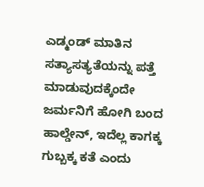ಎಡ್ಮಂಡ್ ಮಾತಿನ ಸತ್ಯಾಸತ್ಯತೆಯನ್ನು ಪತ್ತೆ ಮಾಡುವುದಕ್ಕೆಂದೇ ಜರ್ಮನಿಗೆ ಹೋಗಿ ಬಂದ ಹಾಲ್ಡೇನ್, ಇದೆಲ್ಲ ಕಾಗಕ್ಕ ಗುಬ್ಬಕ್ಕ ಕತೆ ಎಂದು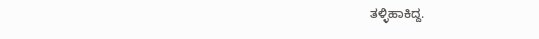ತಳ್ಳಿಹಾಕಿದ್ದ.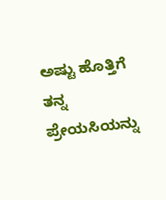ಅಷ್ಟು ಹೊತ್ತಿಗೆ ತನ್ನ ಪ್ರೇಯಸಿಯನ್ನು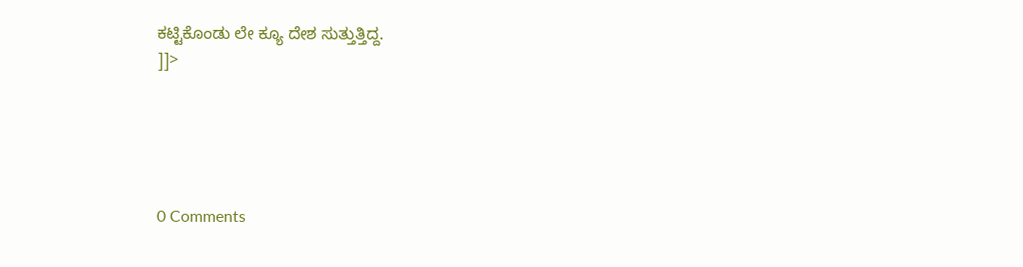ಕಟ್ಟಿಕೊಂಡು ಲೇ ಕ್ಯೂ ದೇಶ ಸುತ್ತುತ್ತಿದ್ದ.
]]>





0 Comments